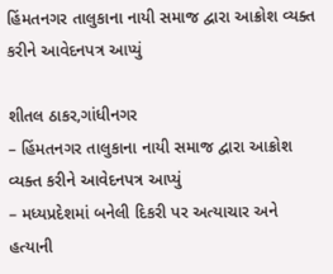હિંમતનગર તાલુકાના નાયી સમાજ દ્વારા આક્રોશ વ્યક્ત કરીને આવેદનપત્ર આપ્યું

શીતલ ઠાકર,ગાંધીનગર
– હિંમતનગર તાલુકાના નાયી સમાજ દ્વારા આક્રોશ વ્યક્ત કરીને આવેદનપત્ર આપ્યું
– મધ્યપ્રદેશમાં બનેલી દિકરી પર અત્યાચાર અને હત્યાની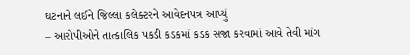ઘટનાને લઈને જિલ્લા કલેક્ટરને આવેદનપત્ર આપ્યું
– આરોપીઓને તાત્કાલિક પકડી કડકમાં કડક સજા કરવામાં આવે તેવી માંગ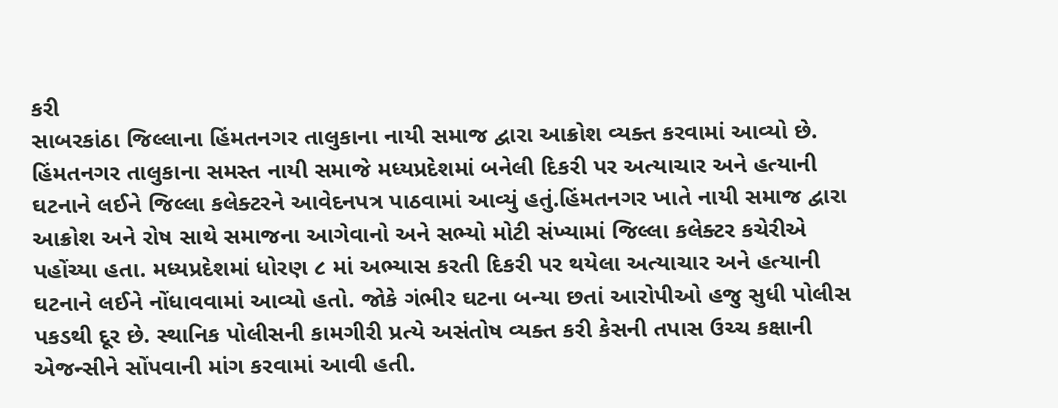કરી
સાબરકાંઠા જિલ્લાના હિંમતનગર તાલુકાના નાયી સમાજ દ્વારા આક્રોશ વ્યક્ત કરવામાં આવ્યો છે. હિંમતનગર તાલુકાના સમસ્ત નાયી સમાજે મધ્યપ્રદેશમાં બનેલી દિકરી પર અત્યાચાર અને હત્યાની ઘટનાને લઈને જિલ્લા કલેક્ટરને આવેદનપત્ર પાઠવામાં આવ્યું હતું.હિંમતનગર ખાતે નાયી સમાજ દ્વારા આક્રોશ અને રોષ સાથે સમાજના આગેવાનો અને સભ્યો મોટી સંખ્યામાં જિલ્લા કલેક્ટર કચેરીએ પહોંચ્યા હતા. મધ્યપ્રદેશમાં ધોરણ ૮ માં અભ્યાસ કરતી દિકરી પર થયેલા અત્યાચાર અને હત્યાની ઘટનાને લઈને નોંધાવવામાં આવ્યો હતો. જોકે ગંભીર ઘટના બન્યા છતાં આરોપીઓ હજુ સુધી પોલીસ પકડથી દૂર છે. સ્થાનિક પોલીસની કામગીરી પ્રત્યે અસંતોષ વ્યક્ત કરી કેસની તપાસ ઉચ્ચ કક્ષાની એજન્સીને સોંપવાની માંગ કરવામાં આવી હતી.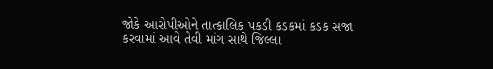જોકે આરોપીઓને તાત્કાલિક પકડી કડકમાં કડક સજા કરવામાં આવે તેવી માંગ સાથે જિલ્લા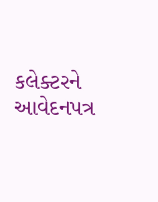કલેક્ટરને આવેદનપત્ર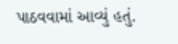પાઠવવામાં આવ્યું હતું.